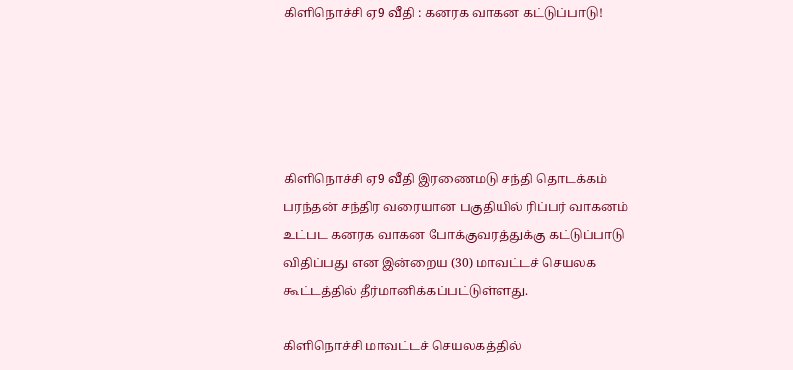கிளிநொச்சி ஏ9 வீதி : கனரக வாகன கட்டுப்பாடு!





கிளிநொச்சி ஏ9 வீதி இரணைமடு சந்தி தொடக்கம் பரந்தன் சந்திர வரையான பகுதியில் ரிப்பர் வாகனம் உட்பட கனரக வாகன போக்குவரத்துக்கு கட்டுப்பாடு விதிப்பது என இன்றைய (30) மாவட்டச் செயலக  கூட்டத்தில் தீர்மானிக்கப்பட்டுள்ளது.

கிளிநொச்சி மாவட்டச் செயலகத்தில்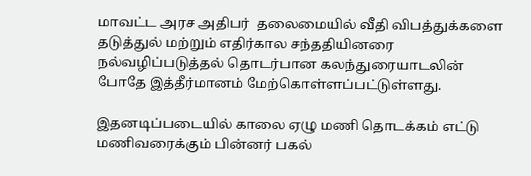மாவட்ட அரச அதிபர்  தலைமையில் வீதி விபத்துக்களை தடுத்துல் மற்றும் எதிர்கால சந்ததியினரை நல்வழிப்படுத்தல் தொடர்பான கலந்துரையாடலின் போதே இத்தீர்மானம் மேற்கொள்ளப்பட்டுள்ளது.

இதனடிப்படையில் காலை ஏழு மணி தொடக்கம் எட்டு மணிவரைக்கும் பின்னர் பகல்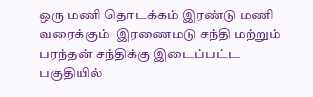ஒரு மணி தொடக்கம் இரண்டு மணி வரைக்கும்  இரணைமடு சந்தி மற்றும் பரந்தன் சந்திக்கு இடைப்பட்ட பகுதியில்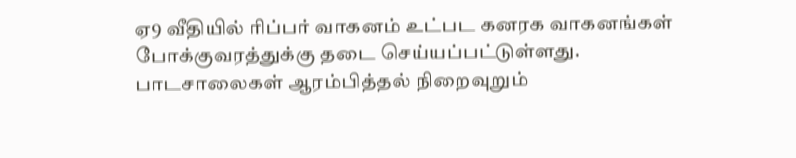ஏ9 வீதியில் ரிப்பர் வாகனம் உட்பட கனரக வாகனங்கள் போக்குவரத்துக்கு தடை செய்யப்பட்டுள்ளது. பாடசாலைகள் ஆரம்பித்தல் நிறைவுறும்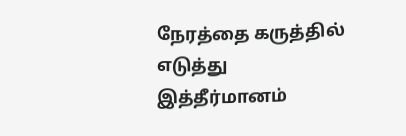நேரத்தை கருத்தில் எடுத்து இத்தீர்மானம்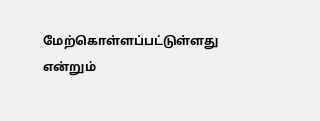மேற்கொள்ளப்பட்டுள்ளது என்றும்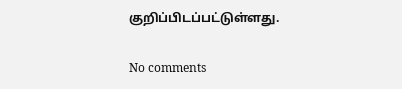குறிப்பிடப்பட்டுள்ளது.

No comments